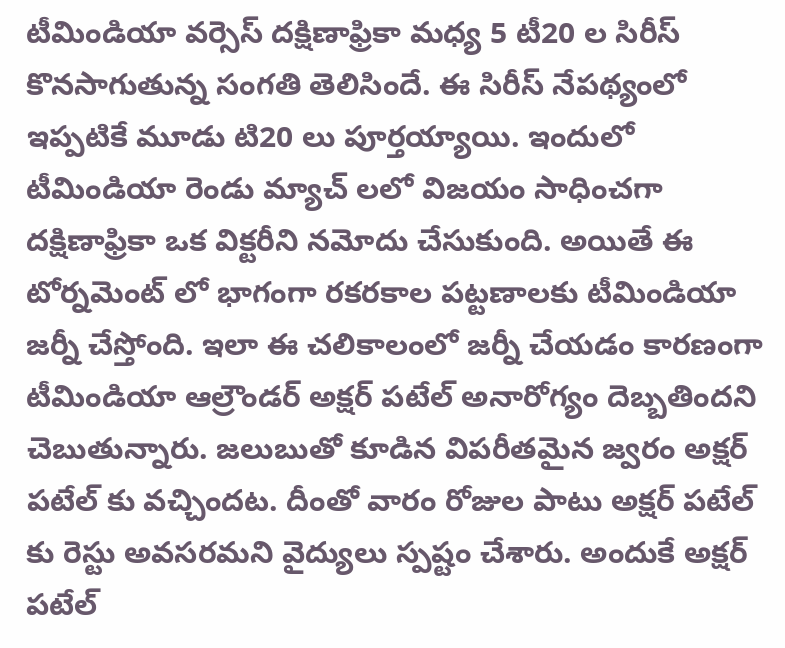టీమిండియా వర్సెస్ దక్షిణాఫ్రికా మధ్య 5 టీ20 ల సిరీస్ కొనసాగుతున్న సంగతి తెలిసిందే. ఈ సిరీస్ నేపథ్యంలో ఇప్పటికే మూడు టి20 లు పూర్తయ్యాయి. ఇందులో టీమిండియా రెండు మ్యాచ్ లలో విజయం సాధించగా దక్షిణాఫ్రికా ఒక విక్టరీని నమోదు చేసుకుంది. అయితే ఈ టోర్నమెంట్ లో భాగంగా రకరకాల పట్టణాలకు టీమిండియా జర్నీ చేస్తోంది. ఇలా ఈ చలికాలంలో జర్నీ చేయడం కారణంగా టీమిండియా ఆల్రౌండర్ అక్షర్ పటేల్ అనారోగ్యం దెబ్బతిందని చెబుతున్నారు. జలుబుతో కూడిన విపరీతమైన జ్వరం అక్షర్ పటేల్ కు వచ్చిందట. దీంతో వారం రోజుల పాటు అక్షర్ పటేల్ కు రెస్టు అవసరమని వైద్యులు స్పష్టం చేశారు. అందుకే అక్షర్ పటేల్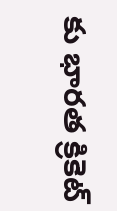కు భారత క్రికెట్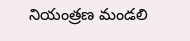నియంత్రణ మండలి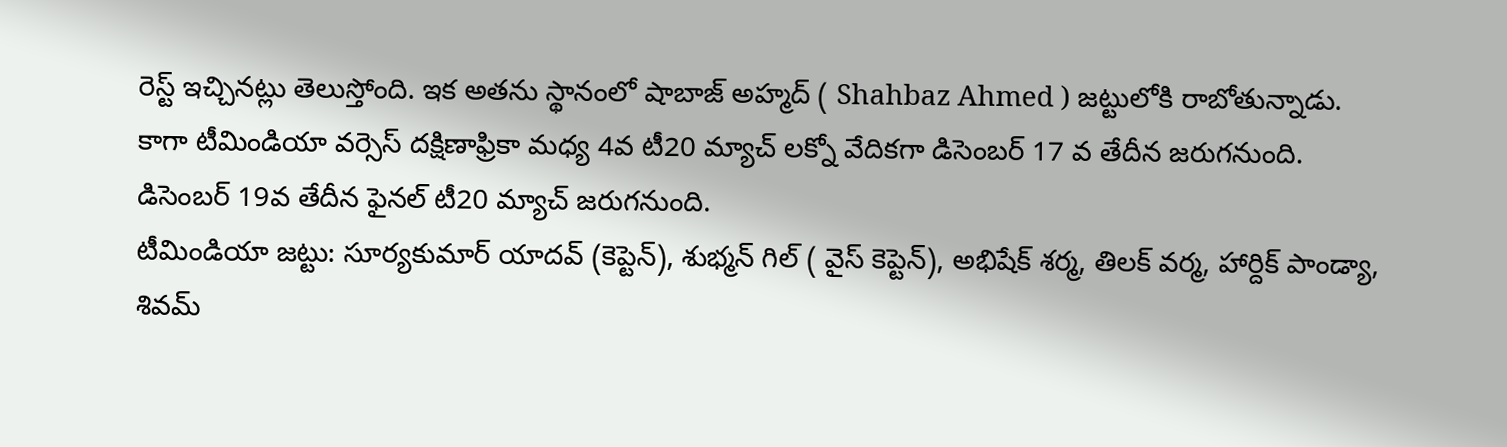రెస్ట్ ఇచ్చినట్లు తెలుస్తోంది. ఇక అతను స్థానంలో షాబాజ్ అహ్మద్ ( Shahbaz Ahmed ) జట్టులోకి రాబోతున్నాడు. కాగా టీమిండియా వర్సెస్ దక్షిణాఫ్రికా మధ్య 4వ టీ20 మ్యాచ్ లక్నో వేదికగా డిసెంబర్ 17 వ తేదీన జరుగనుంది. డిసెంబర్ 19వ తేదీన ఫైనల్ టీ20 మ్యాచ్ జరుగనుంది.
టీమిండియా జట్టు: సూర్యకుమార్ యాదవ్ (కెప్టెన్), శుభ్మన్ గిల్ ( వైస్ కెప్టెన్), అభిషేక్ శర్మ, తిలక్ వర్మ, హార్దిక్ పాండ్యా, శివమ్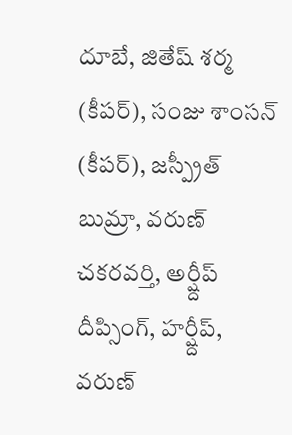దూబే, జితేష్ శర్మ (కీపర్), సంజు శాంసన్ (కీపర్), జస్ప్రీత్ బుమ్రా, వరుణ్ చకరవర్తి, అర్ష్దీప్ దీప్సింగ్, హర్ష్దీప్, వరుణ్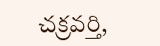చక్రవర్తి,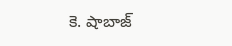కె. షాబాజ్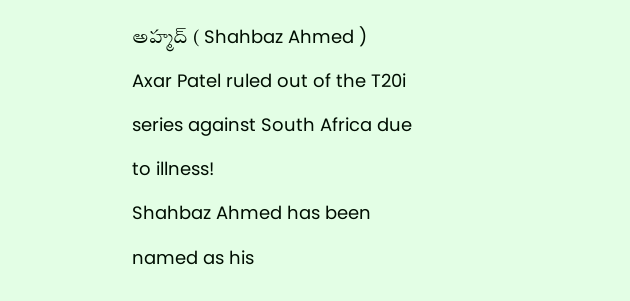అహ్మద్ ( Shahbaz Ahmed )
Axar Patel ruled out of the T20i series against South Africa due to illness!
Shahbaz Ahmed has been named as his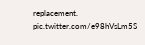replacement. pic.twitter.com/e98hVsLm5S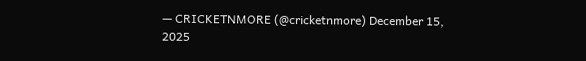— CRICKETNMORE (@cricketnmore) December 15, 2025